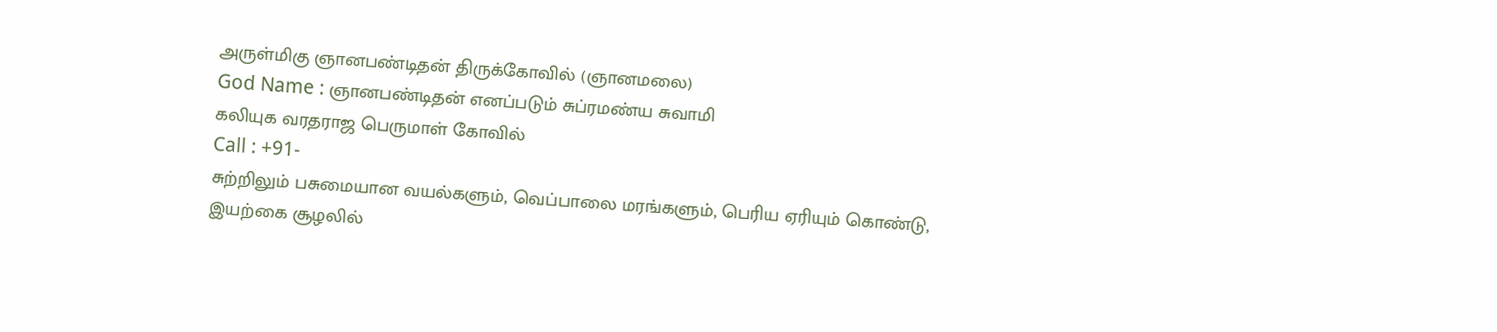அருள்மிகு ஞானபண்டிதன் திருக்கோவில் (ஞானமலை)
God Name : ஞானபண்டிதன் எனப்படும் சுப்ரமண்ய சுவாமி
கலியுக வரதராஜ பெருமாள் கோவில்
Call : +91-
சுற்றிலும் பசுமையான வயல்களும், வெப்பாலை மரங்களும், பெரிய ஏரியும் கொண்டு, இயற்கை சூழலில்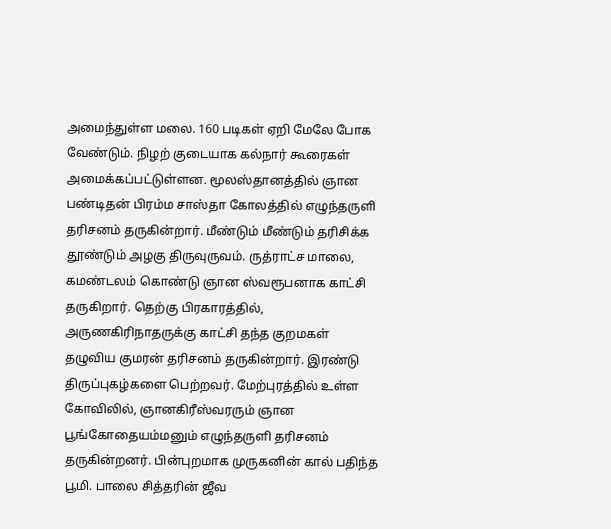அமைந்துள்ள மலை. 160 படிகள் ஏறி மேலே போக வேண்டும். நிழற் குடையாக கல்நார் கூரைகள் அமைக்கப்பட்டுள்ளன. மூலஸ்தானத்தில் ஞான பண்டிதன் பிரம்ம சாஸ்தா கோலத்தில் எழுந்தருளி தரிசனம் தருகின்றார். மீண்டும் மீண்டும் தரிசிக்க தூண்டும் அழகு திருவுருவம். ருத்ராட்ச மாலை, கமண்டலம் கொண்டு ஞான ஸ்வரூபனாக காட்சி தருகிறார். தெற்கு பிரகாரத்தில், அருணகிரிநாதருக்கு காட்சி தந்த குறமகள் தழுவிய குமரன் தரிசனம் தருகின்றார். இரண்டு திருப்புகழ்களை பெற்றவர். மேற்புரத்தில் உள்ள கோவிலில், ஞானகிரீஸ்வரரும் ஞான பூங்கோதையம்மனும் எழுந்தருளி தரிசனம் தருகின்றனர். பின்புறமாக முருகனின் கால் பதிந்த பூமி. பாலை சித்தரின் ஜீவ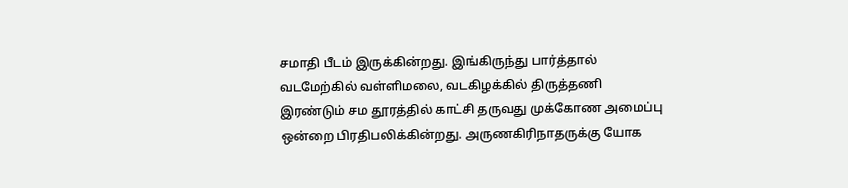சமாதி பீடம் இருக்கின்றது. இங்கிருந்து பார்த்தால் வடமேற்கில் வள்ளிமலை, வடகிழக்கில் திருத்தணி இரண்டும் சம தூரத்தில் காட்சி தருவது முக்கோண அமைப்பு ஒன்றை பிரதிபலிக்கின்றது. அருணகிரிநாதருக்கு யோக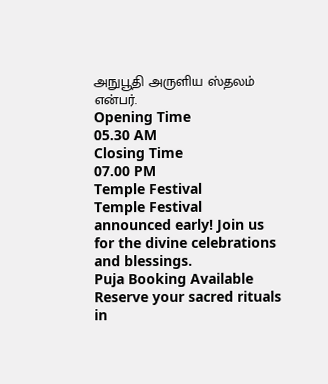அநுபூதி அருளிய ஸ்தலம் என்பர்.
Opening Time
05.30 AM
Closing Time
07.00 PM
Temple Festival
Temple Festival announced early! Join us for the divine celebrations and blessings.
Puja Booking Available
Reserve your sacred rituals in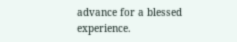advance for a blessed experience.